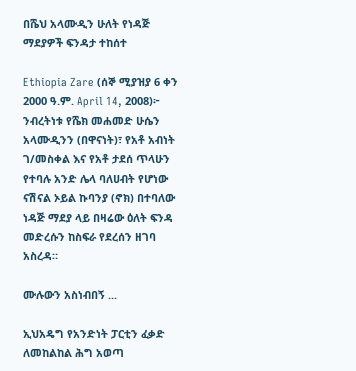በሼህ አላሙዲን ሁለት የነዳጅ ማደያዎች ፍንዳታ ተከሰተ

Ethiopia Zare (ሰኞ ሚያዝያ 6 ቀን 2000 ዓ.ም. April 14, 2008)፦ ንብረትነቱ የሼክ መሐመድ ሁሴን አላሙዲንን (በዋናነት)፣ የአቶ አብነት ገ/መስቀል እና የአቶ ታደሰ ጥላሁን የተባሉ አንድ ሌላ ባለሀብት የሆነው ናሽናል ኦይል ኩባንያ (ኖክ) በተባለው ነዳጅ ማደያ ላይ በዛሬው ዕለት ፍንዳ መድረሱን ከስፍራ የደረሰን ዘገባ አስረዳ።

ሙሉውን አስነብበኝ ...

ኢህአዴግ የአንድነት ፓርቲን ፈቃድ ለመከልከል ሕግ አወጣ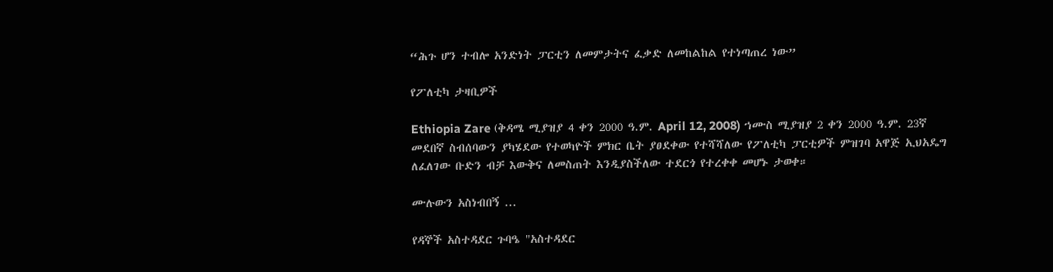“ሕጉ ሆን ተብሎ አንድነት ፓርቲን ለመምታትና ፈቃድ ለመከልከል የተነጣጠረ ነው”

የፖለቲካ ታዛቢዎች

Ethiopia Zare (ቅዳሜ ሚያዝያ 4 ቀን 2000 ዓ.ም. April 12, 2008) ኀሙስ ሚያዝያ 2 ቀን 2000 ዓ.ም. 23ኛ መደበኛ ስብሰባውን ያካሄደው የተወካዮች ምክር ቤት ያፀደቀው የተሻሻለው የፖለቲካ ፓርቲዎች ምዝገባ አዋጅ ኢህአዴግ ለፈለገው ቡድን ብቻ እውቅና ለመስጠት እንዲያስችለው ተደርጎ የተረቀቀ መሆኑ ታወቀ።

ሙሉውን አስነብበኝ ...

የዳኞች አስተዳደር ጉባዔ "አስተዳደር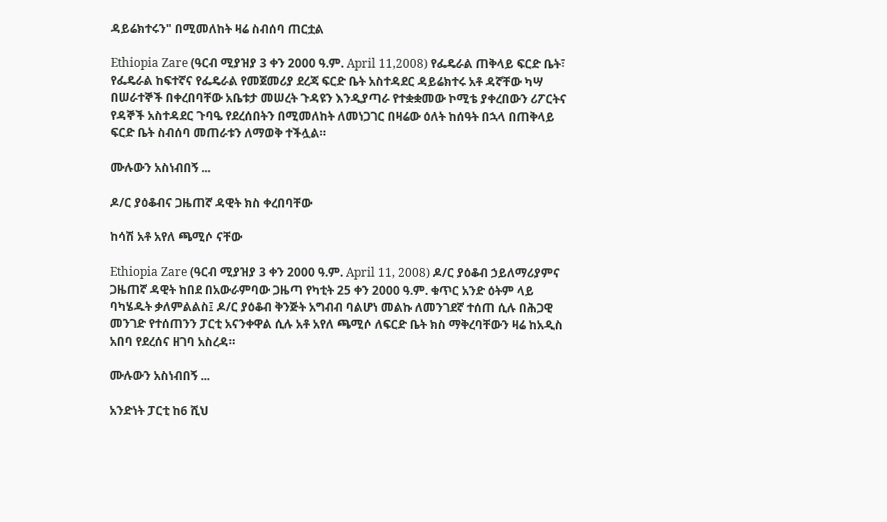ዳይሬክተሩን" በሚመለከት ዛሬ ስብሰባ ጠርቷል

Ethiopia Zare (ዓርብ ሚያዝያ 3 ቀን 2000 ዓ.ም. April 11,2008) የፌዴራል ጠቅላይ ፍርድ ቤት፣ የፌዴራል ከፍተኛና የፌዴራል የመጀመሪያ ደረጃ ፍርድ ቤት አስተዳደር ዳይሬክተሩ አቶ ዳኛቸው ካሣ በሠራተኞች በቀረበባቸው አቤቱታ መሠረት ጉዳዩን እንዲያጣራ የተቋቋመው ኮሚቴ ያቀረበውን ሪፖርትና የዳኞች አስተዳደር ጉባዔ የደረሰበትን በሚመለከት ለመነጋገር በዛሬው ዕለት ከሰዓት በኋላ በጠቅላይ ፍርድ ቤት ስብሰባ መጠራቱን ለማወቅ ተችሏል።

ሙሉውን አስነብበኝ ...

ዶ/ር ያዕቆብና ጋዜጠኛ ዳዊት ክስ ቀረበባቸው

ከሳሽ አቶ አየለ ጫሚሶ ናቸው

Ethiopia Zare (ዓርብ ሚያዝያ 3 ቀን 2000 ዓ.ም. April 11, 2008) ዶ/ር ያዕቆብ ኃይለማሪያምና ጋዜጠኛ ዳዊት ከበደ በአውራምባው ጋዜጣ የካቲት 25 ቀን 2000 ዓ.ም. ቁጥር አንድ ዕትም ላይ ባካሄዱት ቃለምልልስ፤ ዶ/ር ያዕቆብ ቅንጅት አግብብ ባልሆነ መልኩ ለመንገደኛ ተሰጠ ሲሉ በሕጋዊ መንገድ የተሰጠንን ፓርቲ አናንቀዋል ሲሉ አቶ አየለ ጫሚሶ ለፍርድ ቤት ክስ ማቅረባቸውን ዛሬ ከአዲስ አበባ የደረሰና ዘገባ አስረዳ።

ሙሉውን አስነብበኝ ...

አንድነት ፓርቲ ከ6 ሺህ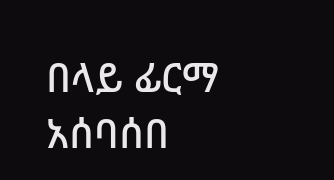በላይ ፊርማ አሰባሰበ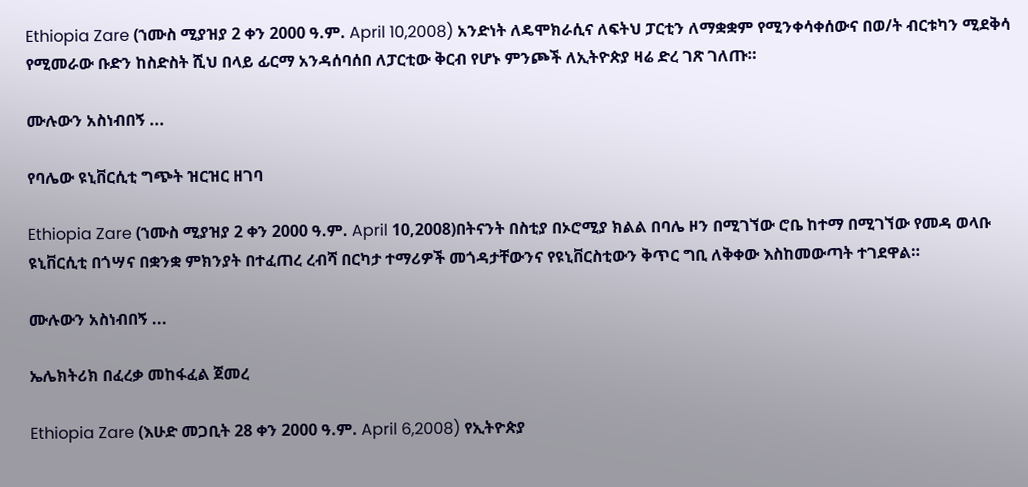Ethiopia Zare (ኀሙስ ሚያዝያ 2 ቀን 2000 ዓ.ም. April 10,2008) አንድነት ለዴሞክራሲና ለፍትህ ፓርቲን ለማቋቋም የሚንቀሳቀሰውና በወ/ት ብርቱካን ሚደቅሳ የሚመራው ቡድን ከስድስት ሺህ በላይ ፊርማ አንዳሰባሰበ ለፓርቲው ቅርብ የሆኑ ምንጮች ለኢትዮጵያ ዛሬ ድረ ገጽ ገለጡ።

ሙሉውን አስነብበኝ ...

የባሌው ዩኒቨርሲቲ ግጭት ዝርዝር ዘገባ

Ethiopia Zare (ኀሙስ ሚያዝያ 2 ቀን 2000 ዓ.ም. April 10,2008)በትናንት በስቲያ በኦሮሚያ ክልል በባሌ ዞን በሚገኘው ሮቤ ከተማ በሚገኘው የመዳ ወላቡ ዩኒቨርሲቲ በጎሣና በቋንቋ ምክንያት በተፈጠረ ረብሻ በርካታ ተማሪዎች መጎዳታቸውንና የዩኒቨርስቲውን ቅጥር ግቢ ለቅቀው እስከመውጣት ተገደዋል።

ሙሉውን አስነብበኝ ...

ኤሌክትሪክ በፈረቃ መከፋፈል ጀመረ

Ethiopia Zare (እሁድ መጋቢት 28 ቀን 2000 ዓ.ም. April 6,2008) የኢትዮጵያ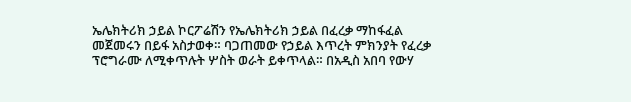ኤሌክትሪክ ኃይል ኮርፖሬሽን የኤሌክትሪክ ኃይል በፈረቃ ማከፋፈል መጀመሩን በይፋ አስታወቀ። ባጋጠመው የኃይል እጥረት ምክንያት የፈረቃ ፕሮግራሙ ለሚቀጥሉት ሦስት ወራት ይቀጥላል። በአዲስ አበባ የውሃ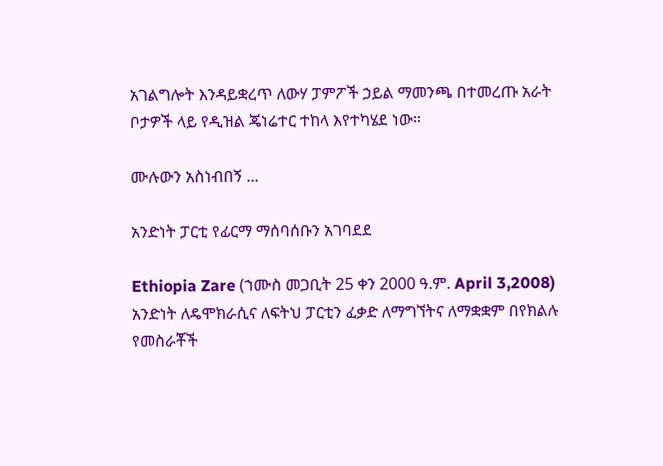አገልግሎት እንዳይቋረጥ ለውሃ ፓምፖች ኃይል ማመንጫ በተመረጡ አራት ቦታዎች ላይ የዲዝል ጄነሬተር ተከላ እየተካሄደ ነው።

ሙሉውን አስነብበኝ ...

አንድነት ፓርቲ የፊርማ ማሰባሰቡን አገባደደ

Ethiopia Zare (ኀሙስ መጋቢት 25 ቀን 2000 ዓ.ም. April 3,2008) አንድነት ለዴሞክራሲና ለፍትህ ፓርቲን ፈቃድ ለማግኘትና ለማቋቋም በየክልሉ የመስራቾች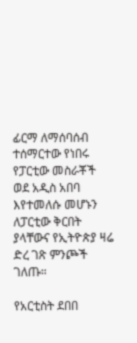ፊርማ ለማሰባሰብ ተሰማርተው የነበሩ የፓርቲው መስራቾች ወደ አዲስ አበባ እየተመለሱ መሆኑን ለፓርቲው ቅርበት ያላቸውና የኢትዮጵያ ዛሬ ድረ ገጽ ምንጮች ገለጡ።

የአርቲስት ደበበ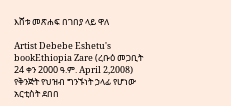እሸቱ መጽሐፍ በገበያ ላይ ዋለ

Artist Debebe Eshetu's bookEthiopia Zare (ረቡዕ መጋቢት 24 ቀን 2000 ዓ.ም. April 2,2008) የቅንጅት የህዝብ ግንኙነት ኃላፊ የሆነው አርቲስት ደበበ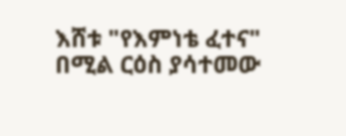እሸቱ "የእምነቴ ፈተና" በሚል ርዕስ ያሳተመው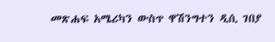መጽሐፍ አሜሪካን ውስጥ ዋሽንግተን ዲሲ ገበያ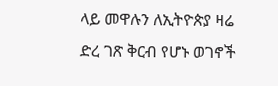ላይ መዋሉን ለኢትዮጵያ ዛሬ ድረ ገጽ ቅርብ የሆኑ ወገኖች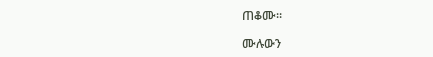ጠቆሙ።

ሙሉውን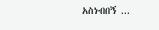አስነብበኝ ...